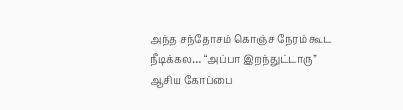அந்த சந்தோசம் கொஞ்ச நேரம் கூட நீடிக்கல… “அப்பா இறந்துட்டாரு” ஆசிய கோப்பை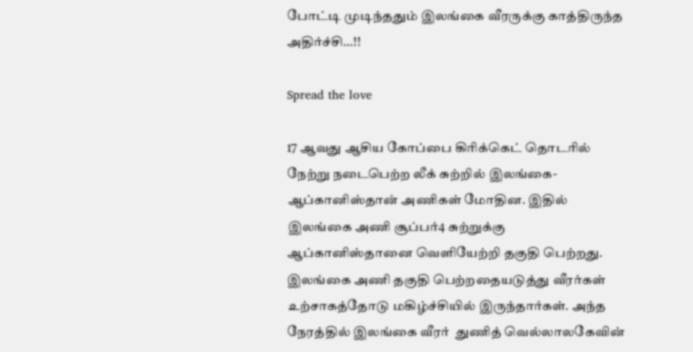போட்டி முடிந்ததும் இலங்கை வீரருக்கு காத்திருந்த அதிர்ச்சி…!!

Spread the love

17 ஆவது ஆசிய கோப்பை கிரிக்கெட் தொடரில் நேற்று நடைபெற்ற லீக் சுற்றில் இலங்கை- ஆப்கானிஸ்தான் அணிகள் மோதின. இதில் இலங்கை அணி சூப்பர்4 சுற்றுக்கு ஆப்கானிஸ்தானை வெளியேற்றி தகுதி பெற்றது. இலங்கை அணி தகுதி பெற்றதையடுத்து வீரர்கள் உற்சாகத்தோடு மகிழ்ச்சியில் இருந்தார்கள். அந்த நேரத்தில் இலங்கை வீரர்  துணித் வெல்லாலகேவின்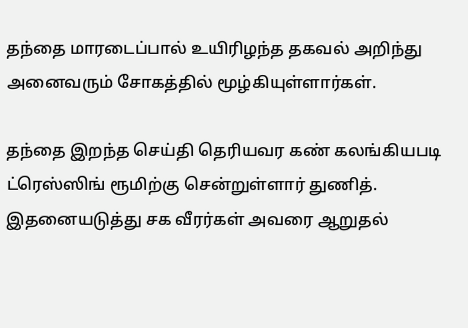தந்தை மாரடைப்பால் உயிரிழந்த தகவல் அறிந்து அனைவரும் சோகத்தில் மூழ்கியுள்ளார்கள்.

தந்தை இறந்த செய்தி தெரியவர கண் கலங்கியபடி ட்ரெஸ்ஸிங் ரூமிற்கு சென்றுள்ளார் துணித். இதனையடுத்து சக வீரர்கள் அவரை ஆறுதல்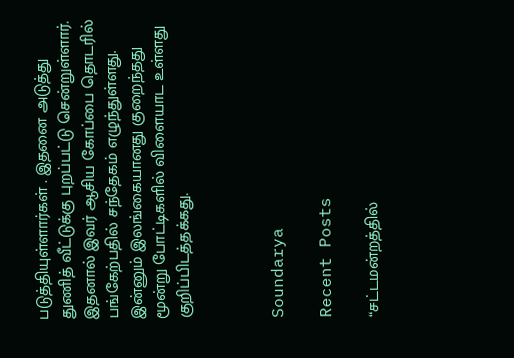படுத்தியுள்ளார்கள் . இதனை அடுத்து துணித் வீட்டுக்கு புறப்பட்டு சென்றுள்ளார். இதனால் இவர் ஆசிய கோப்பை தொடரில் பங்கேற்பதில் சந்தேகம் எழுந்துள்ளது. இன்னும் இலங்கையானது குறைந்தது மூன்று போட்டிகளில் விளையாட உள்ளது குறிப்பிடத்தக்கது.



Soundarya

Recent Posts

“சட்டமன்றத்தில்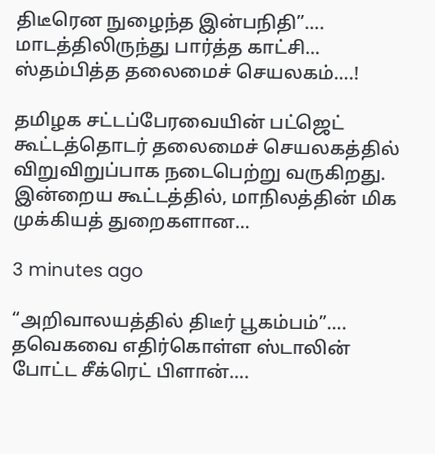திடீரென நுழைந்த இன்பநிதி”…. மாடத்திலிருந்து பார்த்த காட்சி… ஸ்தம்பித்த தலைமைச் செயலகம்….!

தமிழக சட்டப்பேரவையின் பட்ஜெட் கூட்டத்தொடர் தலைமைச் செயலகத்தில் விறுவிறுப்பாக நடைபெற்று வருகிறது. இன்றைய கூட்டத்தில், மாநிலத்தின் மிக முக்கியத் துறைகளான…

3 minutes ago

“அறிவாலயத்தில் திடீர் பூகம்பம்”…. தவெகவை எதிர்கொள்ள ஸ்டாலின் போட்ட சீக்ரெட் பிளான்….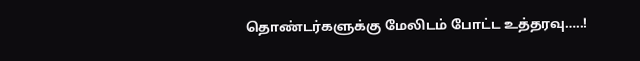தொண்டர்களுக்கு மேலிடம் போட்ட உத்தரவு…..!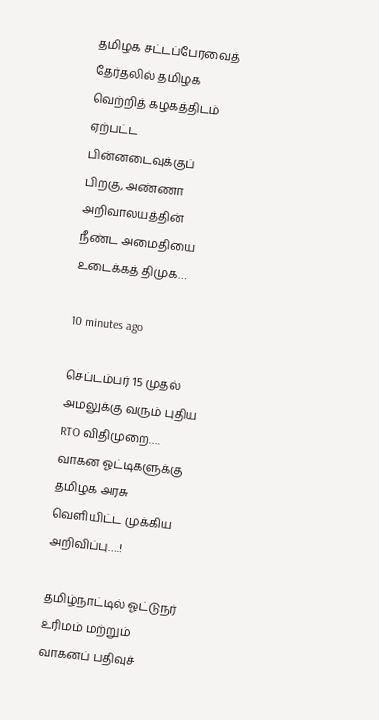தமிழக சட்டப்பேரவைத் தேர்தலில் தமிழக வெற்றித் கழகத்திடம் ஏற்பட்ட பின்னடைவுக்குப் பிறகு, அண்ணா அறிவாலயத்தின் நீண்ட அமைதியை உடைக்கத் திமுக…

10 minutes ago

செப்டம்பர் 15 முதல் அமலுக்கு வரும் புதிய RTO விதிமுறை…. வாகன ஓட்டிகளுக்கு தமிழக அரசு வெளியிட்ட முக்கிய அறிவிப்பு….!

தமிழ்நாட்டில் ஓட்டுநர் உரிமம் மற்றும் வாகனப் பதிவுச்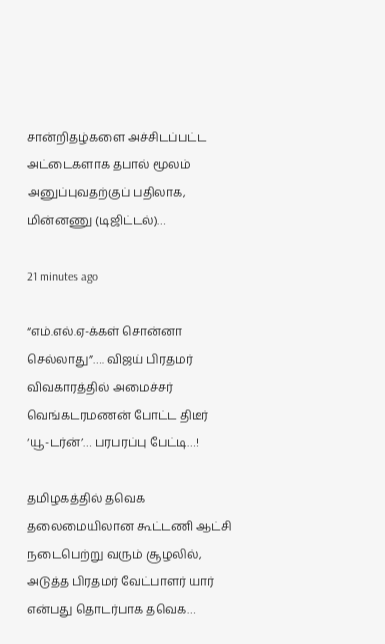சான்றிதழ்களை அச்சிடப்பட்ட அட்டைகளாக தபால் மூலம் அனுப்புவதற்குப் பதிலாக, மின்னணு (டிஜிட்டல்)…

21 minutes ago

“எம்.எல்.ஏ-க்கள் சொன்னா செல்லாது”…. விஜய் பிரதமர் விவகாரத்தில் அமைச்சர் வெங்கடரமணன் போட்ட திடீர் ‘யூ-டர்ன்’… பரபரப்பு பேட்டி…!

தமிழகத்தில் தவெக தலைமையிலான கூட்டணி ஆட்சி நடைபெற்று வரும் சூழலில், அடுத்த பிரதமர் வேட்பாளர் யார் என்பது தொடர்பாக தவெக…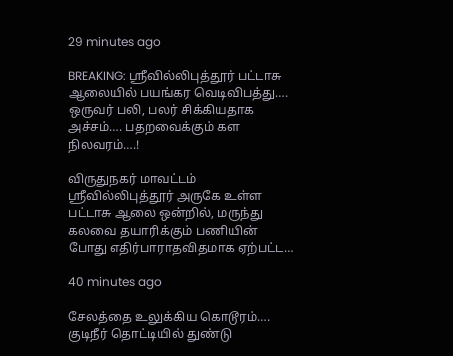29 minutes ago

BREAKING: ஸ்ரீவில்லிபுத்தூர் பட்டாசு ஆலையில் பயங்கர வெடிவிபத்து…. ஒருவர் பலி, பலர் சிக்கியதாக அச்சம்…. பதறவைக்கும் கள நிலவரம்….!

விருதுநகர் மாவட்டம் ஸ்ரீவில்லிபுத்தூர் அருகே உள்ள பட்டாசு ஆலை ஒன்றில், மருந்து கலவை தயாரிக்கும் பணியின் போது எதிர்பாராதவிதமாக ஏற்பட்ட…

40 minutes ago

சேலத்தை உலுக்கிய கொடூரம்…. குடிநீர் தொட்டியில் துண்டு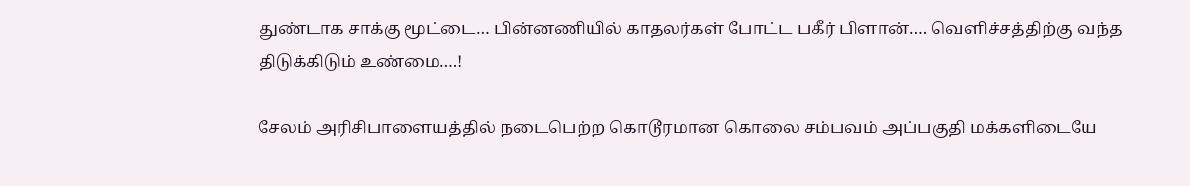துண்டாக சாக்கு மூட்டை… பின்னணியில் காதலர்கள் போட்ட பகீர் பிளான்…. வெளிச்சத்திற்கு வந்த திடுக்கிடும் உண்மை….!

சேலம் அரிசிபாளையத்தில் நடைபெற்ற கொடூரமான கொலை சம்பவம் அப்பகுதி மக்களிடையே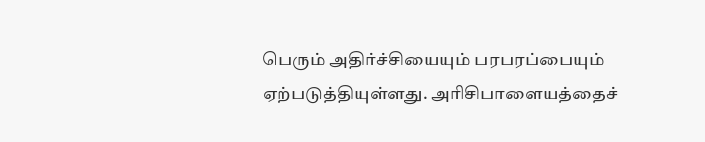பெரும் அதிர்ச்சியையும் பரபரப்பையும் ஏற்படுத்தியுள்ளது. அரிசிபாளையத்தைச்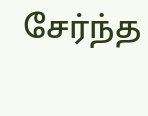சேர்ந்த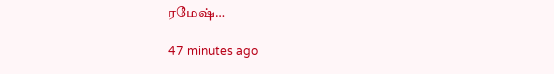ரமேஷ்…

47 minutes ago